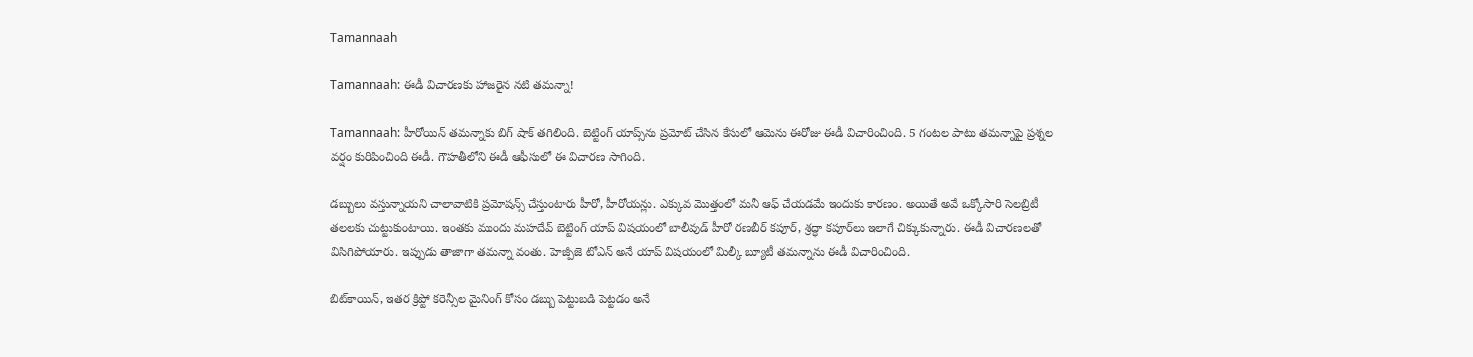Tamannaah

Tamannaah: ఈడీ విచారణకు హాజరైన నటి తమన్నా!

Tamannaah: హీరోయిన్‌ తమన్నాకు బిగ్ షాక్‌ తగిలింది. బెట్టింగ్ యాప్స్‌ను ప్రమోట్ చేసిన కేసులో ఆమెను ఈరోజు ఈడీ విచారించింది. 5 గంటల పాటు తమన్నాపై ప్రశ్నల వర్షం కురిపించింది ఈడీ. గౌహతీలోని ఈడీ ఆఫీసులో ఈ విచారణ సాగింది.

డబ్బులు వస్తున్నాయని చాలావాటికి ప్రమోషన్స్ చేస్తుంటారు హీరో, హీరోయన్లు. ఎక్కువ మొత్తంలో మనీ ఆఫ్ చేయడమే ఇందుకు కారణం. అయితే అవే ఒక్కోసారి సెలబ్రిటీ తలలకు చుట్టుకుంటాయి. ఇంతకు ముందు మహదేవ్ బెట్టింగ్ యాప్‌ విషయంలో బాలీవుడ్ హీరో రణబీర్ కపూర్, శ్రద్ధా కపూర్‌‌లు ఇలాగే చిక్కుకున్నారు. ఈడీ విచారణలతో విసిగిపోయారు. ఇప్పుడు తాజాగా తమన్నా వంతు. హెజ్పీజె టోఎన్ అనే యాప్ విషయంలో మిల్కీ బ్యూటీ తమన్నాను ఈడీ విచారించింది.

బిట్‌కాయిన్, ఇతర క్రిప్టో కరెన్సీల మైనింగ్ కోసం డబ్బు పెట్టుబడి పెట్టడం అనే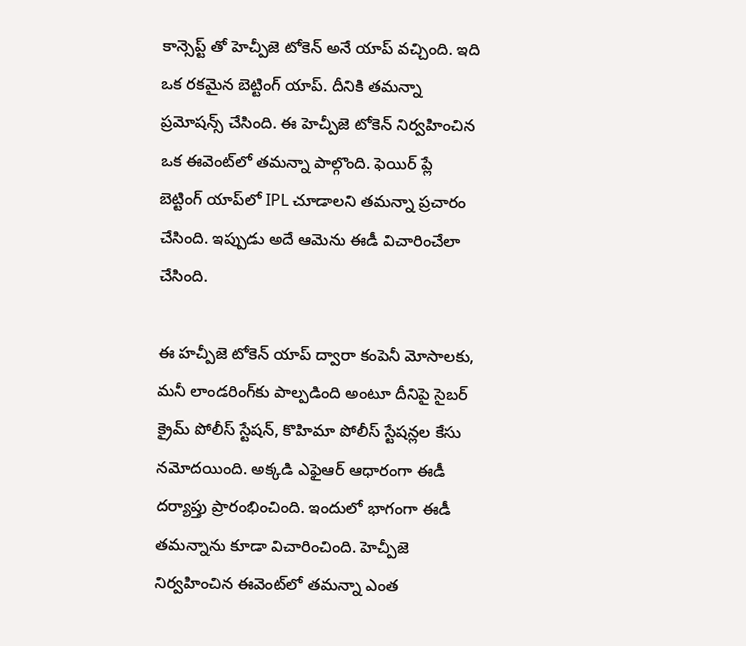కాన్సెప్ట్ తో హెచ్పీజె టోకెన్ అనే యాప్ వచ్చింది. ఇది ఒక రకమైన బెట్టింగ్ యాప్. దీనికి తమన్నా ప్రమోషన్స్ చేసింది. ఈ హెచ్పీజె టోకెన్ నిర్వహించిన ఒక ఈవెంట్‌లో తమన్నా పాల్గొంది. ఫెయిర్‌ ప్లే బెట్టింగ్ యాప్‌లో IPL చూడాలని తమన్నా ప్రచారం చేసింది. ఇప్పుడు అదే ఆమెను ఈడీ విచారించేలా చేసింది.

ఈ హచ్పీజె టోకెన్ యాప్ ద్వారా కంపెనీ మోసాలకు, మనీ లాండరింగ్‌కు పాల్పడింది అంటూ దీనిపై సైబర్ క్రైమ్ పోలీస్ స్టేషన్, కొహిమా పోలీస్ స్టేషన్లల కేసు నమోదయింది. అక్కడి ఎఫైఆర్ ఆధారంగా ఈడీ దర్యాప్తు ప్రారంభించింది. ఇందులో భాగంగా ఈడీ తమన్నాను కూడా విచారించింది. హెచ్పీజె నిర్వహించిన ఈవెంట్‌లో తమన్నా ఎంత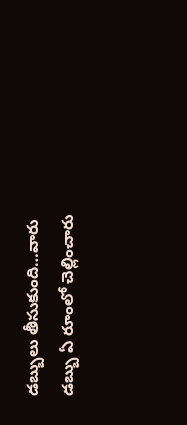డబ్బులు తీసుకుంది…వారు డబ్బు ఏ రూంలో చెల్లించారు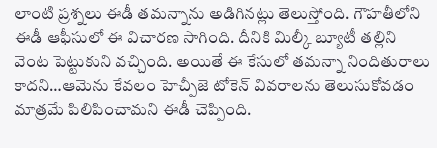లాంటి ప్రశ్నలు ఈడీ తమన్నాను అడిగినట్లు తెలుస్తోంది. గౌహతీలోని ఈడీ ఆఫీసులో ఈ విచారణ సాగింది. దీనికి మిల్కీ బ్యూటీ తల్లిని వెంట పెట్టుకుని వచ్చింది. అయితే ఈ కేసులో తమన్నా నిందితురాలు కాదని…ఆమెను కేవలం హెచ్పీజె టోకెన్ వివరాలను తెలుసుకోవడం మాత్రమే పిలిపించామని ఈడీ చెప్పింది.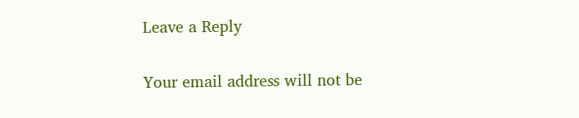Leave a Reply

Your email address will not be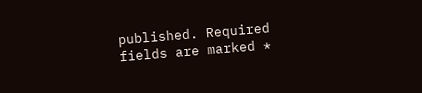published. Required fields are marked *